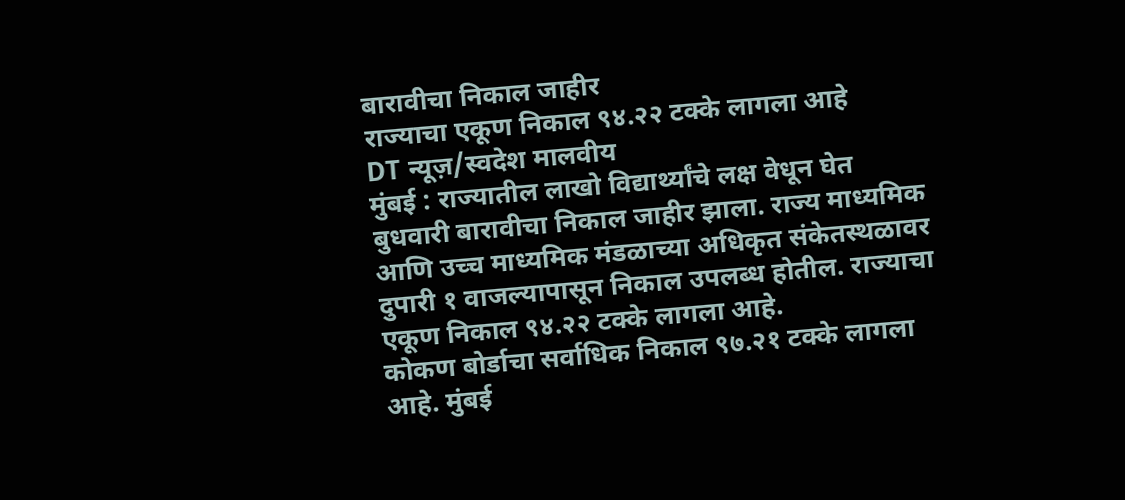बारावीचा निकाल जाहीर
राज्याचा एकूण निकाल ९४.२२ टक्के लागला आहे
DT न्यूज़/स्वदेश मालवीय
मुंबई : राज्यातील लाखो विद्यार्थ्यांचे लक्ष वेधून घेत बुधवारी बारावीचा निकाल जाहीर झाला. राज्य माध्यमिक आणि उच्च माध्यमिक मंडळाच्या अधिकृत संकेतस्थळावर दुपारी १ वाजल्यापासून निकाल उपलब्ध होतील. राज्याचा एकूण निकाल ९४.२२ टक्के लागला आहे.
कोकण बोर्डाचा सर्वाधिक निकाल ९७.२१ टक्के लागला आहे. मुंबई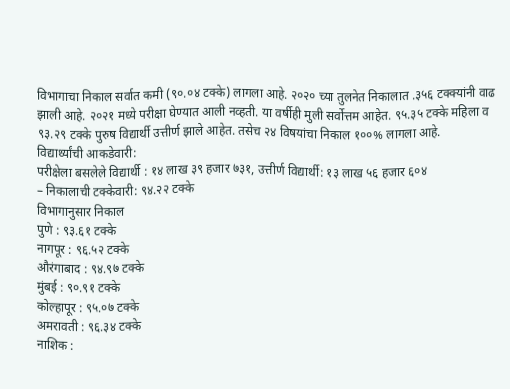विभागाचा निकाल सर्वात कमी (९०.०४ टक्के) लागला आहे. २०२० च्या तुलनेत निकालात .३५६ टक्क्यांनी वाढ झाली आहे. २०२१ मध्ये परीक्षा घेण्यात आली नव्हती. या वर्षीही मुली सर्वोत्तम आहेत. ९५.३५ टक्के महिला व ९३.२९ टक्के पुरुष विद्यार्थी उत्तीर्ण झाले आहेत. तसेच २४ विषयांचा निकाल १००% लागला आहे.
विद्यार्थ्यांची आकडेवारी:
परीक्षेला बसलेले विद्यार्थी : १४ लाख ३९ हजार ७३१, उत्तीर्ण विद्यार्थी: १३ लाख ५६ हजार ६०४
– निकालाची टक्केवारी: ९४.२२ टक्के
विभागानुसार निकाल
पुणे : ९३.६१ टक्के
नागपूर : ९६.५२ टक्के
औरंगाबाद : ९४.९७ टक्के
मुंबई : ९०.९१ टक्के
कोल्हापूर : ९५.०७ टक्के
अमरावती : ९६.३४ टक्के
नाशिक :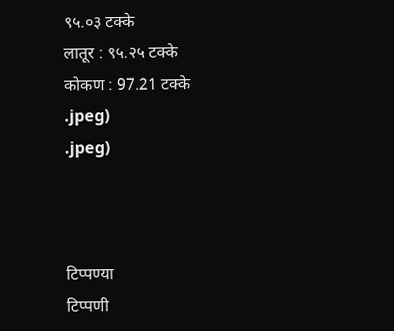९५.०३ टक्के
लातूर : ९५.२५ टक्के
कोकण : 97.21 टक्के
.jpeg)
.jpeg)



टिप्पण्या
टिप्पणी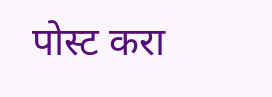पोस्ट करा